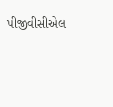પીજીવીસીએલ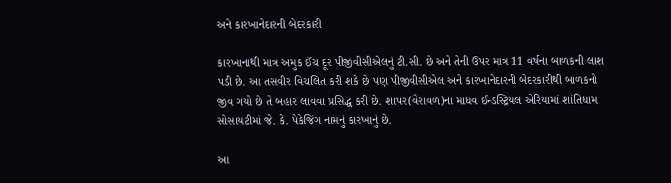અને કારખાનેદારની બેદરકારી

કારખાનાથી માત્ર અમુક ઈંચ દૂર પીજીવીસીએલનું ટી.સી. છે અને તેની ઉપર માત્ર 11 વર્ષના બાળકની લાશ પડી છે. આ તસવીર વિચલિત કરી શકે છે પણ પીજીવીસીએલ અને કારખાનેદારની બેદરકારીથી બાળકનો જીવ ગયો છે તે બહાર લાવવા પ્રસિદ્ધ કરી છે. શાપર(વેરાવળ)ના માધવ ઈન્ડસ્ટ્રિયલ એરિયામાં શાંતિધામ સોસાયટીમાં જે. કે. પેકેજિંગ નામનું કારખાનું છે.

આ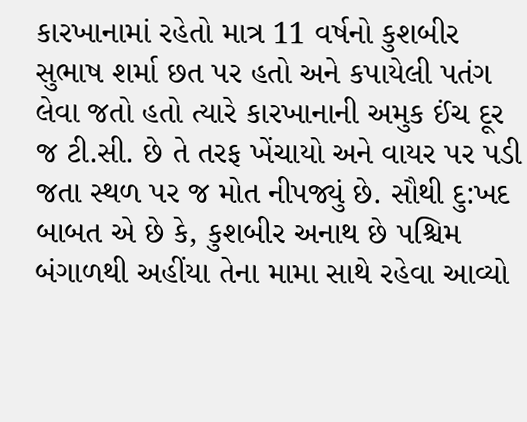કારખાનામાં રહેતો માત્ર 11 વર્ષનો કુશબીર સુભાષ શર્મા છત પર હતો અને કપાયેલી પતંગ લેવા જતો હતો ત્યારે કારખાનાની અમુક ઈંચ દૂર જ ટી.સી. છે તે તરફ ખેંચાયો અને વાયર પર પડી જતા સ્થળ પર જ મોત નીપજ્યું છે. સૌથી દુ:ખદ બાબત એ છે કે, કુશબીર અનાથ છે પશ્ચિમ બંગાળથી અહીંયા તેના મામા સાથે રહેવા આવ્યો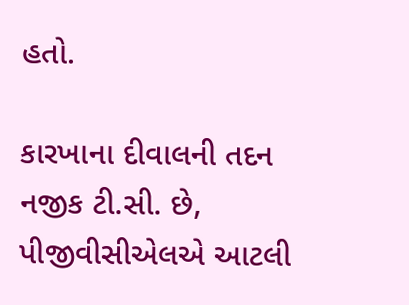હતો.

કારખાના દીવાલની તદન નજીક ટી.સી. છે, પીજીવીસીએલએ આટલી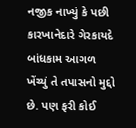નજીક નાખ્યું કે પછી કારખાનેદારે ગેરકાયદે બાંધકામ આગળ ખેંચ્યું તે તપાસનો મુદ્દો છે. પણ ફરી કોઈ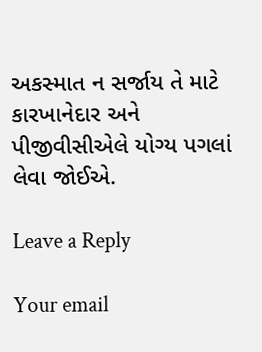અકસ્માત ન સર્જાય તે માટે કારખાનેદાર અને પીજીવીસીએલે યોગ્ય પગલાં લેવા જોઈએ.

Leave a Reply

Your email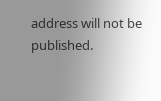address will not be published.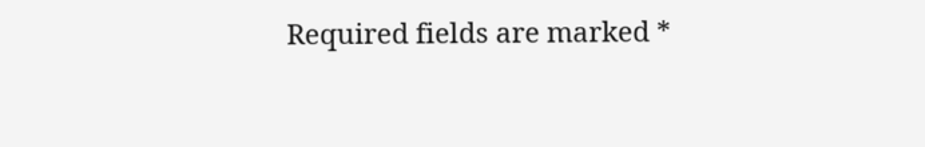Required fields are marked *